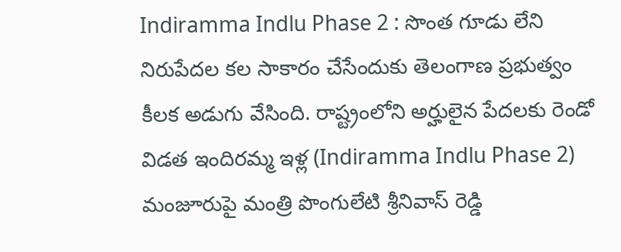Indiramma Indlu Phase 2 : సొంత గూడు లేని నిరుపేదల కల సాకారం చేసేందుకు తెలంగాణ ప్రభుత్వం కీలక అడుగు వేసింది. రాష్ట్రంలోని అర్హులైన పేదలకు రెండో విడత ఇందిరమ్మ ఇళ్ల (Indiramma Indlu Phase 2) మంజూరుపై మంత్రి పొంగులేటి శ్రీనివాస్ రెడ్డి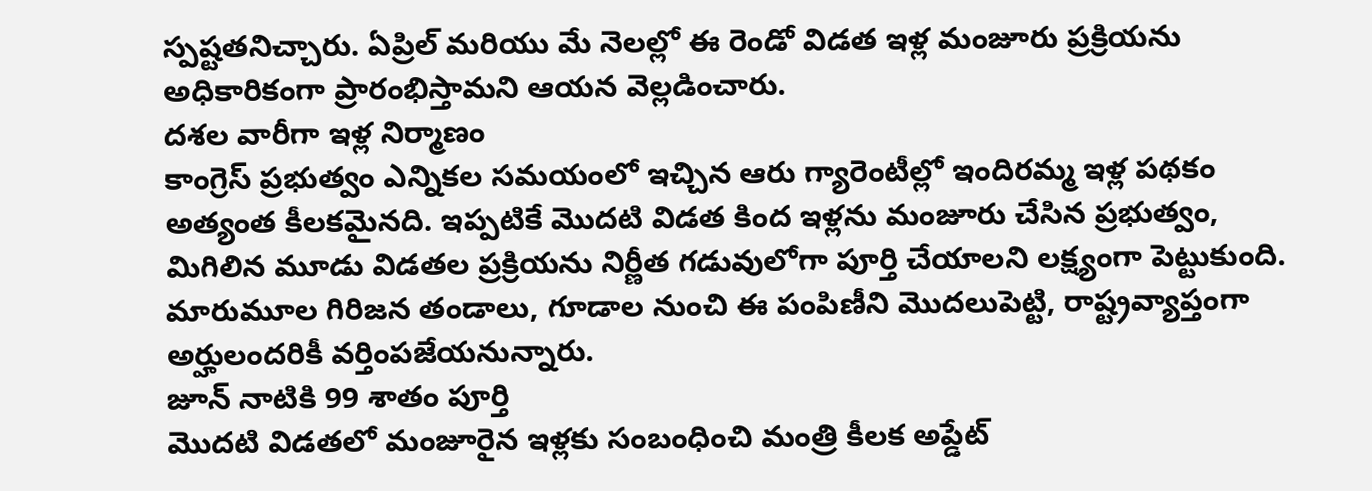స్పష్టతనిచ్చారు. ఏప్రిల్ మరియు మే నెలల్లో ఈ రెండో విడత ఇళ్ల మంజూరు ప్రక్రియను అధికారికంగా ప్రారంభిస్తామని ఆయన వెల్లడించారు.
దశల వారీగా ఇళ్ల నిర్మాణం
కాంగ్రెస్ ప్రభుత్వం ఎన్నికల సమయంలో ఇచ్చిన ఆరు గ్యారెంటీల్లో ఇందిరమ్మ ఇళ్ల పథకం అత్యంత కీలకమైనది. ఇప్పటికే మొదటి విడత కింద ఇళ్లను మంజూరు చేసిన ప్రభుత్వం, మిగిలిన మూడు విడతల ప్రక్రియను నిర్ణీత గడువులోగా పూర్తి చేయాలని లక్ష్యంగా పెట్టుకుంది. మారుమూల గిరిజన తండాలు, గూడాల నుంచి ఈ పంపిణీని మొదలుపెట్టి, రాష్ట్రవ్యాప్తంగా అర్హులందరికీ వర్తింపజేయనున్నారు.
జూన్ నాటికి 99 శాతం పూర్తి
మొదటి విడతలో మంజూరైన ఇళ్లకు సంబంధించి మంత్రి కీలక అప్డేట్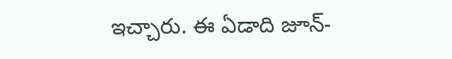ఇచ్చారు. ఈ ఏడాది జూన్-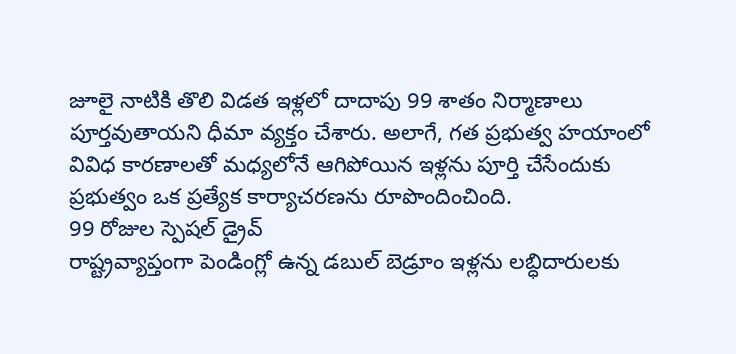జూలై నాటికి తొలి విడత ఇళ్లలో దాదాపు 99 శాతం నిర్మాణాలు పూర్తవుతాయని ధీమా వ్యక్తం చేశారు. అలాగే, గత ప్రభుత్వ హయాంలో వివిధ కారణాలతో మధ్యలోనే ఆగిపోయిన ఇళ్లను పూర్తి చేసేందుకు ప్రభుత్వం ఒక ప్రత్యేక కార్యాచరణను రూపొందించింది.
99 రోజుల స్పెషల్ డ్రైవ్
రాష్ట్రవ్యాప్తంగా పెండింగ్లో ఉన్న డబుల్ బెడ్రూం ఇళ్లను లబ్ధిదారులకు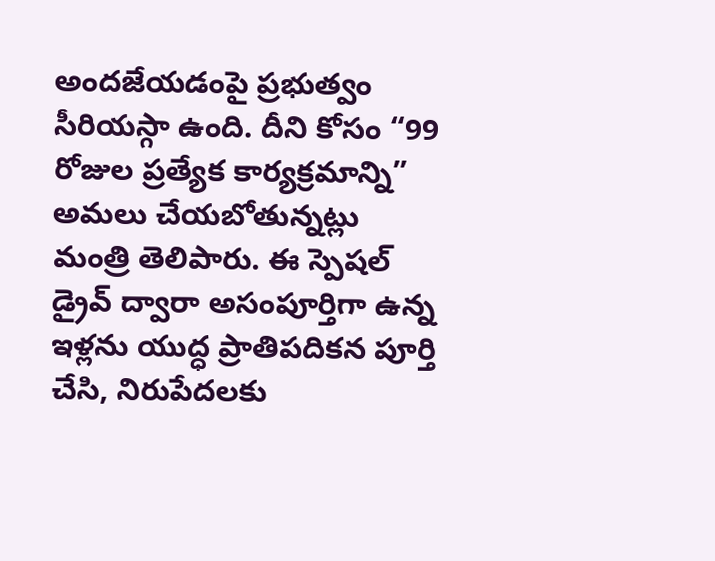అందజేయడంపై ప్రభుత్వం సీరియస్గా ఉంది. దీని కోసం “99 రోజుల ప్రత్యేక కార్యక్రమాన్ని” అమలు చేయబోతున్నట్లు మంత్రి తెలిపారు. ఈ స్పెషల్ డ్రైవ్ ద్వారా అసంపూర్తిగా ఉన్న ఇళ్లను యుద్ధ ప్రాతిపదికన పూర్తి చేసి, నిరుపేదలకు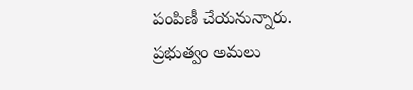పంపిణీ చేయనున్నారు. ప్రభుత్వం అమలు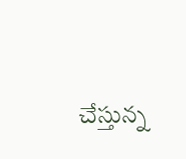చేస్తున్న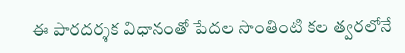ఈ పారదర్శక విధానంతో పేదల సొంతింటి కల త్వరలోనే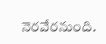నెరవేరనుంది.